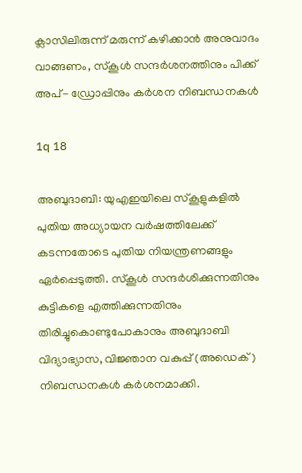ക്ലാസിലിരുന്ന് മരുന്ന് കഴിക്കാന്‍ അനുവാദം വാങ്ങണം, സ്‌കൂള്‍ സന്ദര്‍ശനത്തിനും പിക്ക് അപ്- ഡ്രോപ്പിനും കര്‍ശന നിബന്ധനകള്‍

1q 18

അബുദാബി: യുഎഇയിലെ സ്‌കൂളുകളില്‍ പുതിയ അധ്യായന വര്‍ഷത്തിലേക്ക് കടന്നതോടെ പുതിയ നിയന്ത്രണങ്ങളും ഏര്‍പ്പെടുത്തി. സ്‌കൂള്‍ സന്ദര്‍ശിക്കുന്നതിനും കുട്ടികളെ എത്തിക്കുന്നതിനും തിരിച്ചുകൊണ്ടുപോകാനും അബുദാബി വിദ്യാഭ്യാസ, വിജ്ഞാന വകുപ്പ് (അഡെക്) നിബന്ധനകള്‍ കര്‍ശനമാക്കി.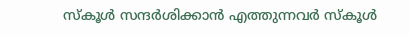സ്‌കൂള്‍ സന്ദര്‍ശിക്കാന്‍ എത്തുന്നവര്‍ സ്‌കൂള്‍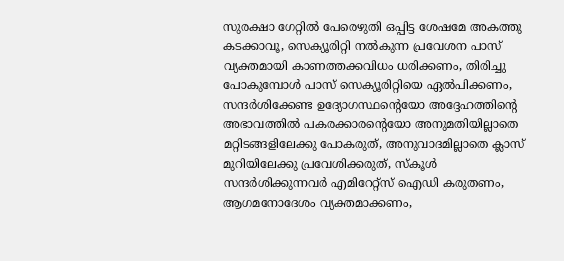സുരക്ഷാ ഗേറ്റില്‍ പേരെഴുതി ഒപ്പിട്ട ശേഷമേ അകത്തു കടക്കാവൂ, സെക്യൂരിറ്റി നല്‍കുന്ന പ്രവേശന പാസ് വ്യക്തമായി കാണത്തക്കവിധം ധരിക്കണം, തിരിച്ചു പോകുമ്പോള്‍ പാസ് സെക്യൂരിറ്റിയെ ഏല്‍പിക്കണം, സന്ദര്‍ശിക്കേണ്ട ഉദ്യോഗസ്ഥന്റെയോ അദ്ദേഹത്തിന്റെ അഭാവത്തില്‍ പകരക്കാരന്റെയോ അനുമതിയില്ലാതെ മറ്റിടങ്ങളിലേക്കു പോകരുത്, അനുവാദമില്ലാതെ ക്ലാസ് മുറിയിലേക്കു പ്രവേശിക്കരുത്, സ്‌കൂള്‍ സന്ദര്‍ശിക്കുന്നവര്‍ എമിറേറ്റ്‌സ് ഐഡി കരുതണം, ആഗമനോദേശം വ്യക്തമാക്കണം,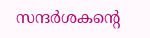സന്ദര്‍ശകന്റെ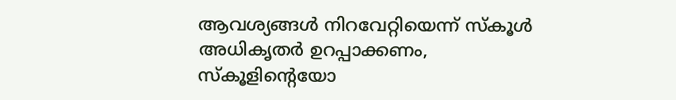ആവശ്യങ്ങള്‍ നിറവേറ്റിയെന്ന് സ്‌കൂള്‍ അധികൃതര്‍ ഉറപ്പാക്കണം, സ്‌കൂളിന്റെയോ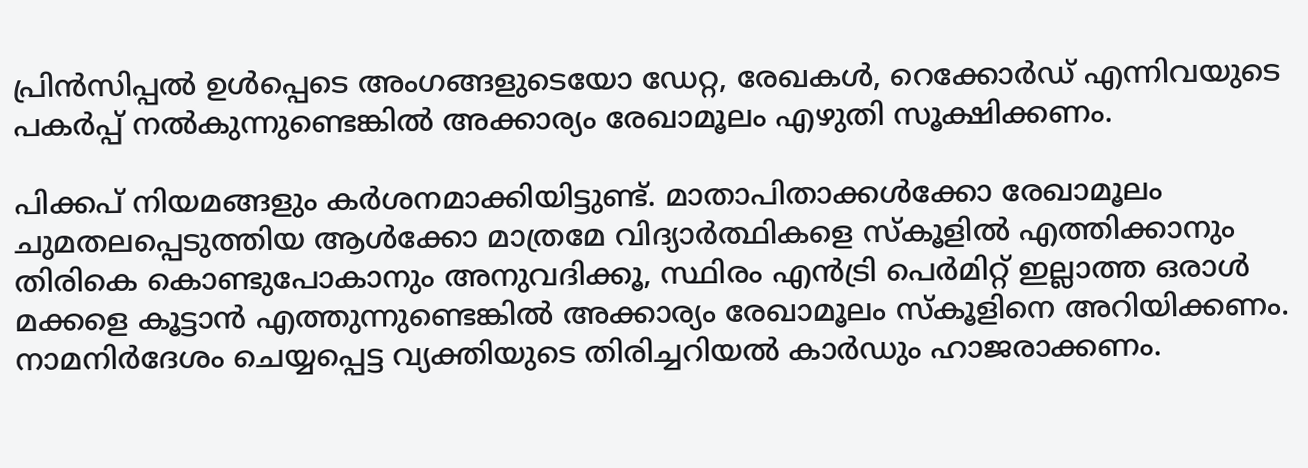പ്രിന്‍സിപ്പല്‍ ഉള്‍പ്പെടെ അംഗങ്ങളുടെയോ ഡേറ്റ, രേഖകള്‍, റെക്കോര്‍ഡ് എന്നിവയുടെ പകര്‍പ്പ് നല്‍കുന്നുണ്ടെങ്കില്‍ അക്കാര്യം രേഖാമൂലം എഴുതി സൂക്ഷിക്കണം.

പിക്കപ് നിയമങ്ങളും കര്‍ശനമാക്കിയിട്ടുണ്ട്. മാതാപിതാക്കള്‍ക്കോ രേഖാമൂലം ചുമതലപ്പെടുത്തിയ ആള്‍ക്കോ മാത്രമേ വിദ്യാര്‍ത്ഥികളെ സ്‌കൂളില്‍ എത്തിക്കാനും തിരികെ കൊണ്ടുപോകാനും അനുവദിക്കൂ, സ്ഥിരം എന്‍ട്രി പെര്‍മിറ്റ് ഇല്ലാത്ത ഒരാള്‍ മക്കളെ കൂട്ടാന്‍ എത്തുന്നുണ്ടെങ്കില്‍ അക്കാര്യം രേഖാമൂലം സ്‌കൂളിനെ അറിയിക്കണം. നാമനിര്‍ദേശം ചെയ്യപ്പെട്ട വ്യക്തിയുടെ തിരിച്ചറിയല്‍ കാര്‍ഡും ഹാജരാക്കണം.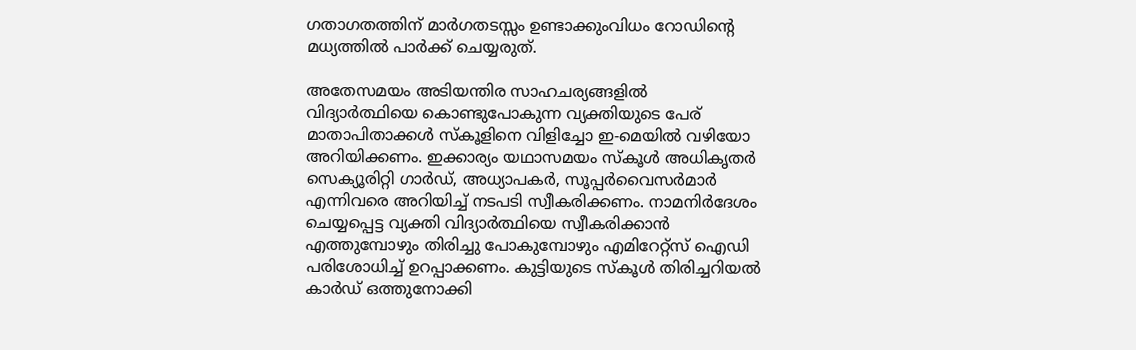ഗതാഗതത്തിന് മാര്‍ഗതടസ്സം ഉണ്ടാക്കുംവിധം റോഡിന്റെ മധ്യത്തില്‍ പാര്‍ക്ക് ചെയ്യരുത്.

അതേസമയം അടിയന്തിര സാഹചര്യങ്ങളില്‍ വിദ്യാര്‍ത്ഥിയെ കൊണ്ടുപോകുന്ന വ്യക്തിയുടെ പേര് മാതാപിതാക്കള്‍ സ്‌കൂളിനെ വിളിച്ചോ ഇ-മെയില്‍ വഴിയോ അറിയിക്കണം. ഇക്കാര്യം യഥാസമയം സ്‌കൂള്‍ അധികൃതര്‍ സെക്യൂരിറ്റി ഗാര്‍ഡ്, അധ്യാപകര്‍, സൂപ്പര്‍വൈസര്‍മാര്‍ എന്നിവരെ അറിയിച്ച് നടപടി സ്വീകരിക്കണം. നാമനിര്‍ദേശം ചെയ്യപ്പെട്ട വ്യക്തി വിദ്യാര്‍ത്ഥിയെ സ്വീകരിക്കാന്‍ എത്തുമ്പോഴും തിരിച്ചു പോകുമ്പോഴും എമിറേറ്റ്‌സ് ഐഡി പരിശോധിച്ച് ഉറപ്പാക്കണം. കുട്ടിയുടെ സ്‌കൂള്‍ തിരിച്ചറിയല്‍ കാര്‍ഡ് ഒത്തുനോക്കി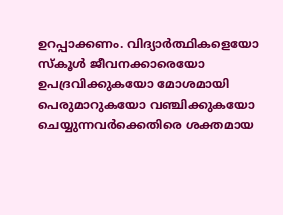ഉറപ്പാക്കണം. വിദ്യാര്‍ത്ഥികളെയോ സ്‌കൂള്‍ ജീവനക്കാരെയോ ഉപദ്രവിക്കുകയോ മോശമായി പെരുമാറുകയോ വഞ്ചിക്കുകയോ ചെയ്യുന്നവര്‍ക്കെതിരെ ശക്തമായ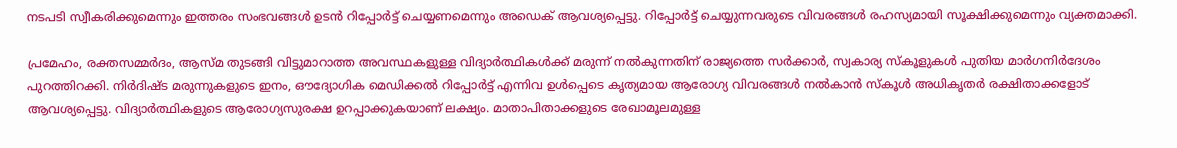നടപടി സ്വീകരിക്കുമെന്നും ഇത്തരം സംഭവങ്ങള്‍ ഉടന്‍ റിപ്പോര്‍ട്ട് ചെയ്യണമെന്നും അഡെക് ആവശ്യപ്പെട്ടു. റിപ്പോര്‍ട്ട് ചെയ്യുന്നവരുടെ വിവരങ്ങള്‍ രഹസ്യമായി സൂക്ഷിക്കുമെന്നും വ്യക്തമാക്കി.

പ്രമേഹം, രക്തസമ്മര്‍ദം, ആസ്മ തുടങ്ങി വിട്ടുമാറാത്ത അവസ്ഥകളുള്ള വിദ്യാര്‍ത്ഥികള്‍ക്ക് മരുന്ന് നല്‍കുന്നതിന് രാജ്യത്തെ സര്‍ക്കാര്‍, സ്വകാര്യ സ്‌കൂളുകള്‍ പുതിയ മാര്‍ഗനിര്‍ദേശം പുറത്തിറക്കി. നിര്‍ദിഷ്ട മരുന്നുകളുടെ ഇനം, ഔദ്യോഗിക മെഡിക്കല്‍ റിപ്പോര്‍ട്ട് എന്നിവ ഉള്‍പ്പെടെ കൃത്യമായ ആരോഗ്യ വിവരങ്ങള്‍ നല്‍കാന്‍ സ്‌കൂള്‍ അധികൃതര്‍ രക്ഷിതാക്കളോട് ആവശ്യപ്പെട്ടു. വിദ്യാര്‍ത്ഥികളുടെ ആരോഗ്യസുരക്ഷ ഉറപ്പാക്കുകയാണ് ലക്ഷ്യം. മാതാപിതാക്കളുടെ രേഖാമൂലമുള്ള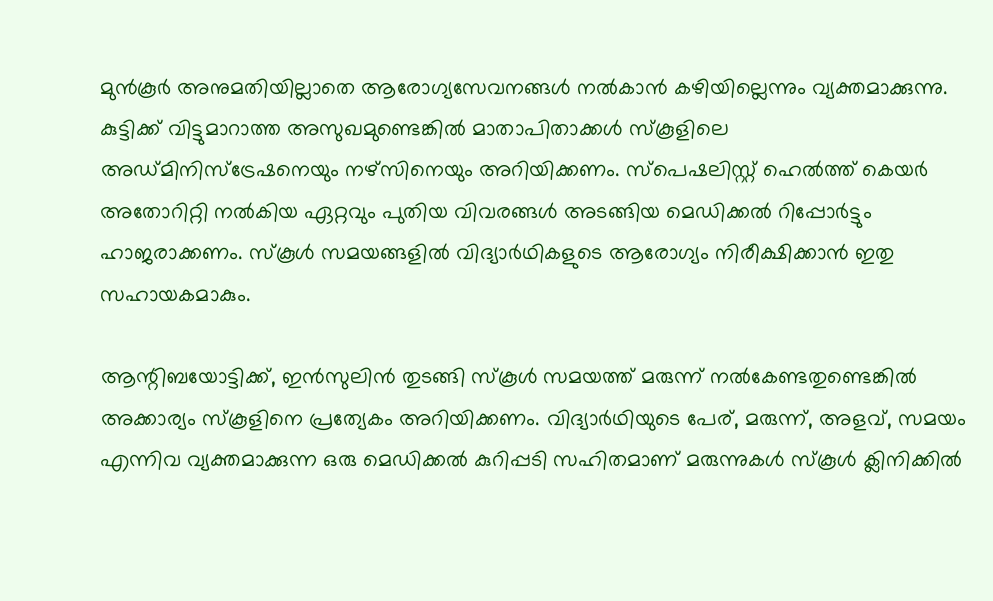മുന്‍കൂര്‍ അനുമതിയില്ലാതെ ആരോഗ്യസേവനങ്ങള്‍ നല്‍കാന്‍ കഴിയില്ലെന്നും വ്യക്തമാക്കുന്നു. കുട്ടിക്ക് വിട്ടുമാറാത്ത അസുഖമുണ്ടെങ്കില്‍ മാതാപിതാക്കള്‍ സ്‌കൂളിലെ അഡ്മിനിസ്‌ട്രേഷനെയും നഴ്‌സിനെയും അറിയിക്കണം. സ്‌പെഷലിസ്റ്റ് ഹെല്‍ത്ത് കെയര്‍ അതോറിറ്റി നല്‍കിയ ഏറ്റവും പുതിയ വിവരങ്ങള്‍ അടങ്ങിയ മെഡിക്കല്‍ റിപ്പോര്‍ട്ടും ഹാജരാക്കണം. സ്‌കൂള്‍ സമയങ്ങളില്‍ വിദ്യാര്‍ഥികളുടെ ആരോഗ്യം നിരീക്ഷിക്കാന്‍ ഇതു സഹായകമാകും.

ആന്റിബയോട്ടിക്ക്, ഇന്‍സുലിന്‍ തുടങ്ങി സ്‌കൂള്‍ സമയത്ത് മരുന്ന് നല്‍കേണ്ടതുണ്ടെങ്കില്‍ അക്കാര്യം സ്‌കൂളിനെ പ്രത്യേകം അറിയിക്കണം. വിദ്യാര്‍ഥിയുടെ പേര്, മരുന്ന്, അളവ്, സമയം എന്നിവ വ്യക്തമാക്കുന്ന ഒരു മെഡിക്കല്‍ കുറിപ്പടി സഹിതമാണ് മരുന്നുകള്‍ സ്‌കൂള്‍ ക്ലിനിക്കില്‍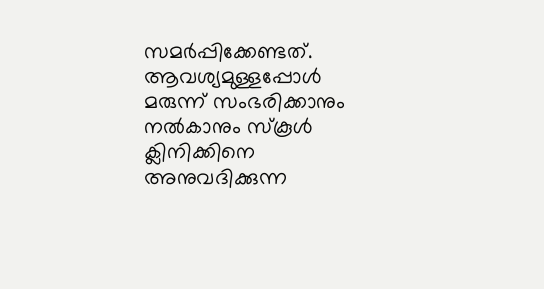സമര്‍പ്പിക്കേണ്ടത്. ആവശ്യമുള്ളപ്പോള്‍ മരുന്ന് സംഭരിക്കാനും നല്‍കാനും സ്‌കൂള്‍ ക്ലിനിക്കിനെ അനുവദിക്കുന്ന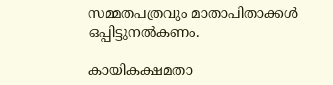സമ്മതപത്രവും മാതാപിതാക്കള്‍ ഒപ്പിട്ടുനല്‍കണം.

കായികക്ഷമതാ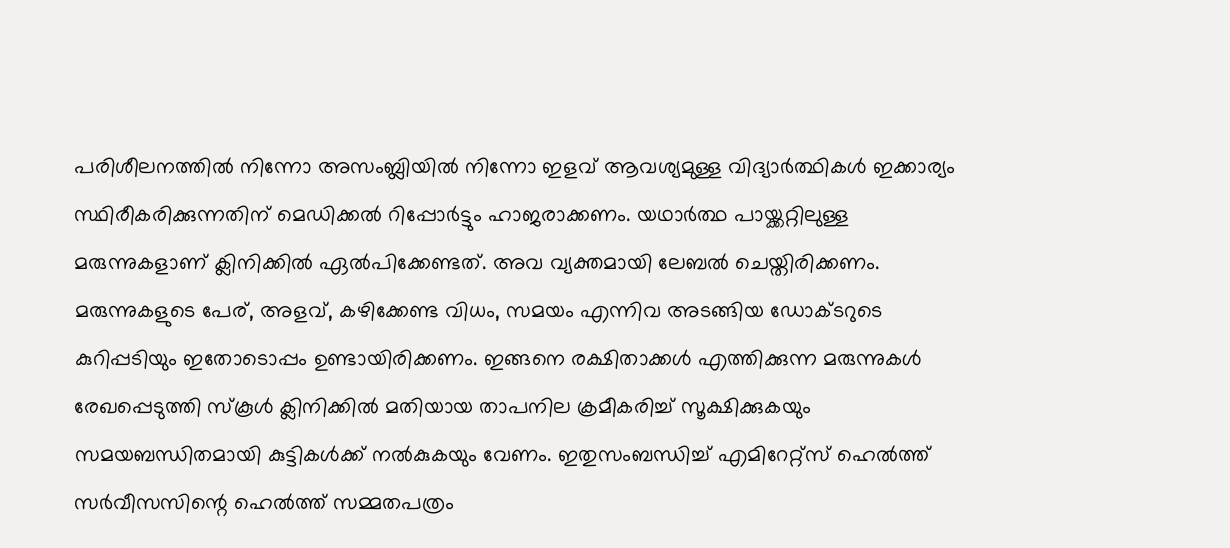പരിശീലനത്തില്‍ നിന്നോ അസംബ്ലിയില്‍ നിന്നോ ഇളവ് ആവശ്യമുള്ള വിദ്യാര്‍ത്ഥികള്‍ ഇക്കാര്യം സ്ഥിരീകരിക്കുന്നതിന് മെഡിക്കല്‍ റിപ്പോര്‍ട്ടും ഹാജരാക്കണം. യഥാര്‍ത്ഥ പായ്ക്കറ്റിലുള്ള മരുന്നുകളാണ് ക്ലിനിക്കില്‍ ഏല്‍പിക്കേണ്ടത്. അവ വ്യക്തമായി ലേബല്‍ ചെയ്തിരിക്കണം. മരുന്നുകളുടെ പേര്, അളവ്, കഴിക്കേണ്ട വിധം, സമയം എന്നിവ അടങ്ങിയ ഡോക്ടറുടെ കുറിപ്പടിയും ഇതോടൊപ്പം ഉണ്ടായിരിക്കണം. ഇങ്ങനെ രക്ഷിതാക്കള്‍ എത്തിക്കുന്ന മരുന്നുകള്‍ രേഖപ്പെടുത്തി സ്‌കൂള്‍ ക്ലിനിക്കില്‍ മതിയായ താപനില ക്രമീകരിച്ച് സൂക്ഷിക്കുകയും സമയബന്ധിതമായി കുട്ടികള്‍ക്ക് നല്‍കുകയും വേണം. ഇതുസംബന്ധിച്ച് എമിറേറ്റ്‌സ് ഹെല്‍ത്ത് സര്‍വീസസിന്റെ ഹെല്‍ത്ത് സമ്മതപത്രം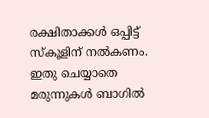രക്ഷിതാക്കള്‍ ഒപ്പിട്ട് സ്‌കൂളിന് നല്‍കണം. ഇതു ചെയ്യാതെ മരുന്നുകള്‍ ബാഗില്‍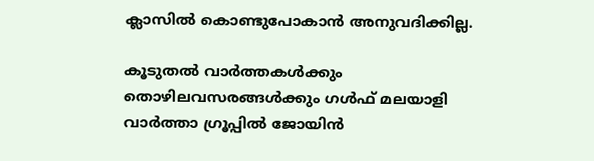ക്ലാസില്‍ കൊണ്ടുപോകാന്‍ അനുവദിക്കില്ല.

കൂടുതല്‍ വാര്‍ത്തകള്‍ക്കും തൊഴിലവസരങ്ങള്‍ക്കും ഗള്‍ഫ് മലയാളി വാര്‍ത്താ ഗ്രൂപ്പില്‍ ജോയിന്‍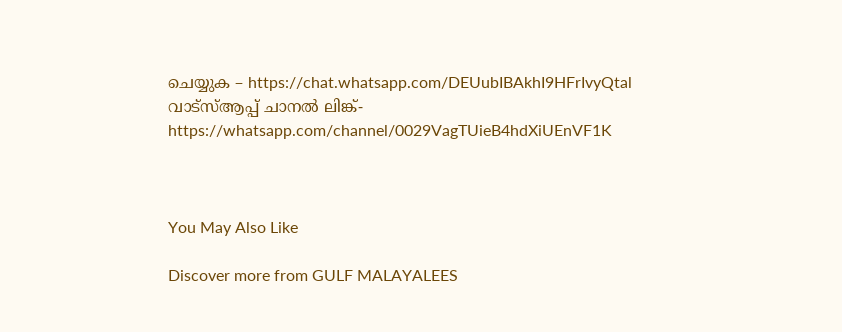ചെയ്യുക – https://chat.whatsapp.com/DEUubIBAkhI9HFrIvyQtal
വാട്‌സ്ആപ്പ് ചാനല്‍ ലിങ്ക്- https://whatsapp.com/channel/0029VagTUieB4hdXiUEnVF1K



You May Also Like

Discover more from GULF MALAYALEES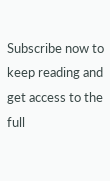Subscribe now to keep reading and get access to the full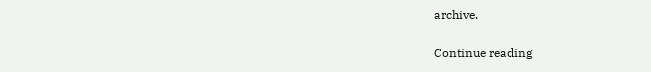archive.

Continue reading